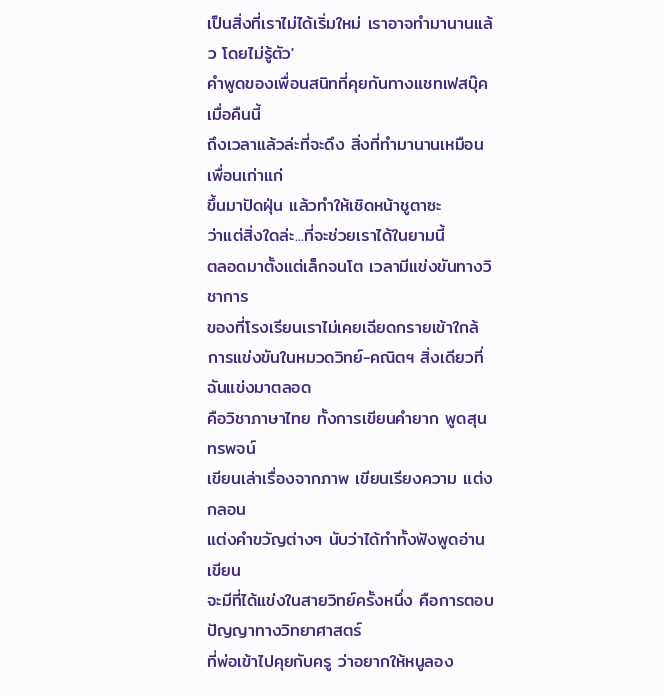เป็นสิ่งที่เราไม่ได้เริ่มใหม่ เราอาจทำมานานเเล้ว โดยไม่รู้ตัว'
คำพูดของเพื่อนสนิทที่คุยกันทางแชทเฟสบุ๊คเมื่อคืนนี้
ถึงเวลาแล้วล่ะที่จะดึง สิ่งที่ทำมานานเหมือนเพื่อนเก่าแก่
ขึ้นมาปัดฝุ่น แล้วทำให้เชิดหน้าชูตาซะ
ว่าแต่สิ่งใดล่ะ...ที่จะช่วยเราได้ในยามนี้
ตลอดมาตั้งแต่เล็กจนโต เวลามีแข่งขันทางวิชาการ
ของที่โรงเรียนเราไม่เคยเฉียดกรายเข้าใกล้
การแข่งขันในหมวดวิทย์-คณิตฯ สิ่งเดียวที่ฉันแข่งมาตลอด
คือวิชาภาษาไทย ทั้งการเขียนคำยาก พูดสุนทรพจน์
เขียนเล่าเรื่องจากภาพ เขียนเรียงความ แต่งกลอน
แต่งคำขวัญต่างๆ นับว่าได้ทำทั้งฟังพูดอ่านเขียน
จะมีที่ได้แข่งในสายวิทย์ครั้งหนึ่ง คือการตอบปัญญาทางวิทยาศาสตร์
ที่พ่อเข้าไปคุยกับครู ว่าอยากให้หนูลอง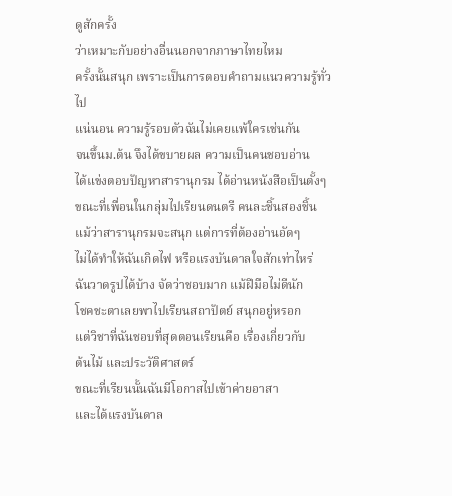ดูสักครั้ง
ว่าเหมาะกับอย่างอื่นนอกจากภาษาไทยไหม
ครั้งนั้นสนุก เพราะเป็นการตอบคำถามแนวความรู้ทั่วไป
แน่นอน ความรู้รอบตัวฉันไม่เคยแพ้ใครเช่นกัน
จนขึ้นม.ต้น จึงได้ขบายผล ความเป็นคนชอบอ่าน
ได้แข่งตอบปัญหาสารานุกรม ได้อ่านหนังสือเป็นตั้งๆ
ขณะที่เพื่อนในกลุ่มไปเรียนดนตรี คนละชิ้นสองชิ้น
แม้ว่าสารานุกรมจะสนุก แต่การที่ต้องอ่านอัดๆ
ไม่ได้ทำให้ฉันเกิดไฟ หรือแรงบันดาลใจสักเท่าไหร่
ฉันวาดรูปได้บ้าง จัดว่าชอบมาก แม้ฝีมือไม่ดีนัก
โชคชะตาเลยพาไปเรียนสถาปัตย์ สนุกอยู่หรอก
แต่วิชาที่ฉันชอบที่สุดตอนเรียนคือ เรื่องเกี่ยวกับ
ต้นไม้ และประวัติศาสตร์
ขณะที่เรียนนั้นฉันมีโอกาสไปเข้าค่ายอาสา
และได้แรงบันดาล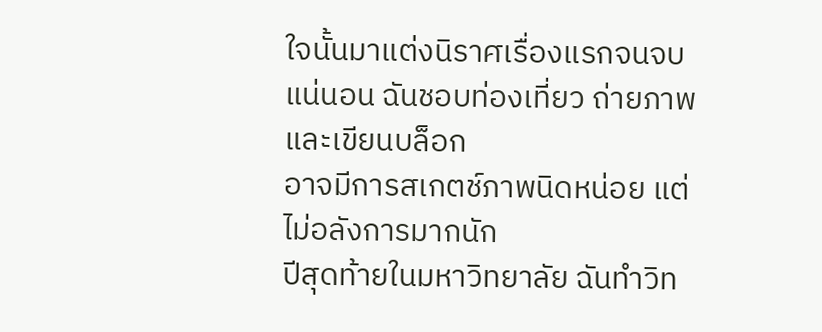ใจนั้นมาแต่งนิราศเรื่องแรกจนจบ
แน่นอน ฉันชอบท่องเที่ยว ถ่ายภาพ และเขียนบล็อก
อาจมีการสเกตช์ภาพนิดหน่อย แต่ไม่อลังการมากนัก
ปีสุดท้ายในมหาวิทยาลัย ฉันทำวิท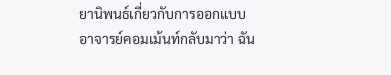ยานิพนธ์เกี่ยวกับการออกแบบ
อาจารย์คอมเม้นท์กลับมาว่า ฉัน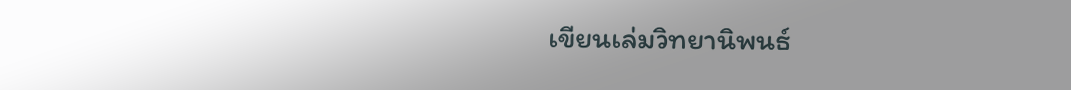เขียนเล่มวิทยานิพนธ์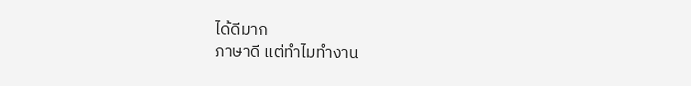ได้ดีมาก
ภาษาดี แต่ทำไมทำงาน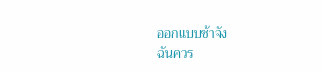ออกแบบช้าจัง
ฉันควร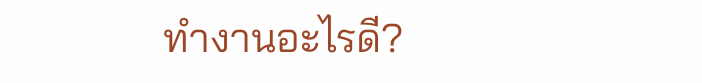ทำงานอะไรดี?